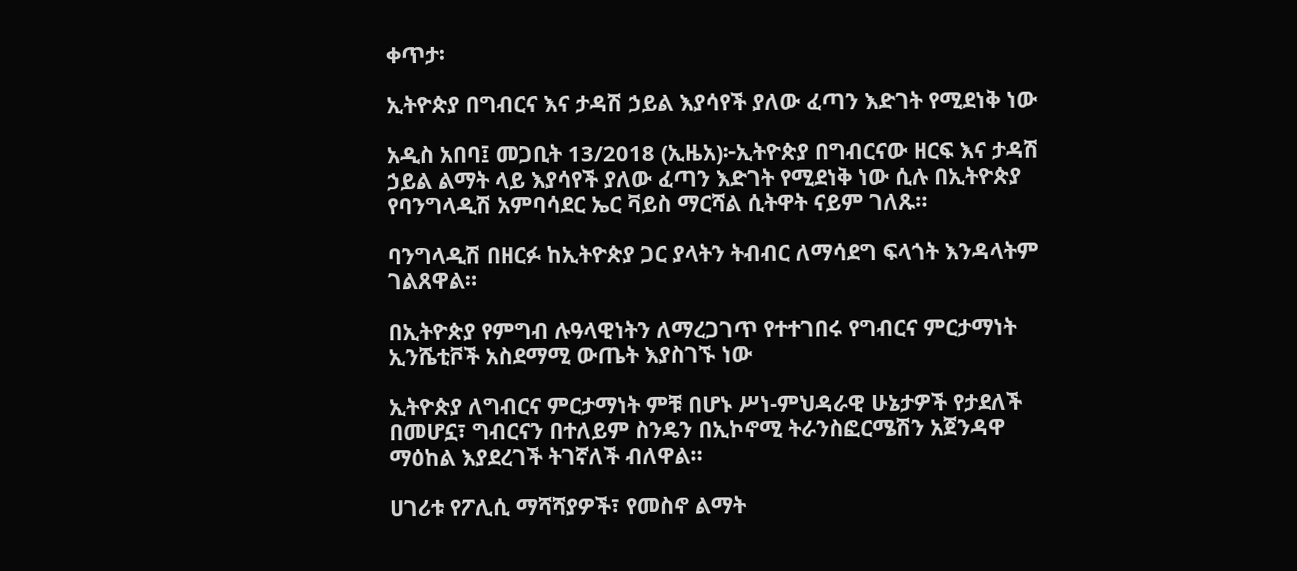ቀጥታ፡

ኢትዮጵያ በግብርና እና ታዳሽ ኃይል እያሳየች ያለው ፈጣን እድገት የሚደነቅ ነው

አዲስ አበባ፤ መጋቢት 13/2018 (ኢዜአ)፦ኢትዮጵያ በግብርናው ዘርፍ እና ታዳሽ ኃይል ልማት ላይ እያሳየች ያለው ፈጣን እድገት የሚደነቅ ነው ሲሉ በኢትዮጵያ የባንግላዲሽ አምባሳደር ኤር ቫይስ ማርሻል ሲትዋት ናይም ገለጹ።

ባንግላዲሽ በዘርፉ ከኢትዮጵያ ጋር ያላትን ትብብር ለማሳደግ ፍላጎት እንዳላትም ገልጸዋል።

በኢትዮጵያ የምግብ ሉዓላዊነትን ለማረጋገጥ የተተገበሩ የግብርና ምርታማነት ኢንሼቲቮች አስደማሚ ውጤት እያስገኙ ነው

ኢትዮጵያ ለግብርና ምርታማነት ምቹ በሆኑ ሥነ-ምህዳራዊ ሁኔታዎች የታደለች በመሆኗ፣ ግብርናን በተለይም ስንዴን በኢኮኖሚ ትራንስፎርሜሽን አጀንዳዋ ማዕከል እያደረገች ትገኛለች ብለዋል።

ሀገሪቱ የፖሊሲ ማሻሻያዎች፣ የመስኖ ልማት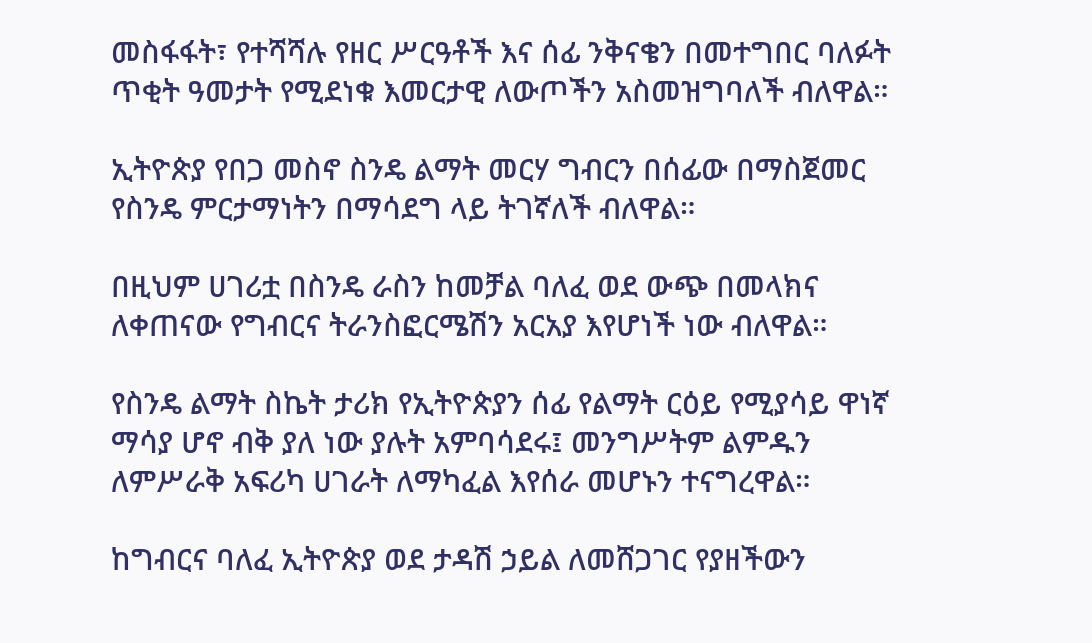መስፋፋት፣ የተሻሻሉ የዘር ሥርዓቶች እና ሰፊ ንቅናቄን በመተግበር ባለፉት ጥቂት ዓመታት የሚደነቁ እመርታዊ ለውጦችን አስመዝግባለች ብለዋል።

ኢትዮጵያ የበጋ መስኖ ስንዴ ልማት መርሃ ግብርን በሰፊው በማስጀመር የስንዴ ምርታማነትን በማሳደግ ላይ ትገኛለች ብለዋል።

በዚህም ሀገሪቷ በስንዴ ራስን ከመቻል ባለፈ ወደ ውጭ በመላክና ለቀጠናው የግብርና ትራንስፎርሜሽን አርአያ እየሆነች ነው ብለዋል።

የስንዴ ልማት ስኬት ታሪክ የኢትዮጵያን ሰፊ የልማት ርዕይ የሚያሳይ ዋነኛ ማሳያ ሆኖ ብቅ ያለ ነው ያሉት አምባሳደሩ፤ መንግሥትም ልምዱን ለምሥራቅ አፍሪካ ሀገራት ለማካፈል እየሰራ መሆኑን ተናግረዋል።

ከግብርና ባለፈ ኢትዮጵያ ወደ ታዳሽ ኃይል ለመሸጋገር የያዘችውን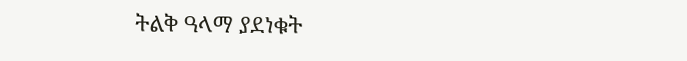ትልቅ ዓላማ ያደነቁት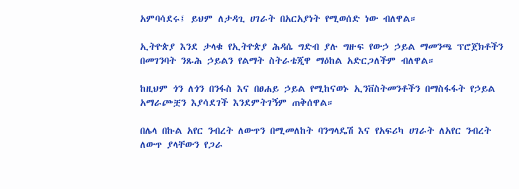አምባሳደሩ፤ ይህም ለታዳጊ ሀገራት በአርአያነት የሚወሰድ ነው ብለዋል።

ኢትዮጵያ እንደ ታላቁ የኢትዮጵያ ሕዳሴ ግድብ ያሉ ግዙፍ የውኃ ኃይል ማመንጫ ፕሮጀክቶችን በመገንባት ንጹሕ ኃይልን የልማት ስትራቴጂዋ ማዕከል አድርጋለችም ብለዋል።

ከዚህም ጎን ለጎን በንፋስ እና በፀሐይ ኃይል የሚከናወኑ ኢንቨስትመንቶችን በማስፋፋት የኃይል አማራጮቿን እያሳደገች እንደምትገኝም ጠቅሰዋል።

በሌላ በኩል አየር ንብረት ለውጥን በሚመለከት ባንግላዴሽ እና የአፍሪካ ሀገራት ለአየር ንብረት ለውጥ ያላቸውን የጋራ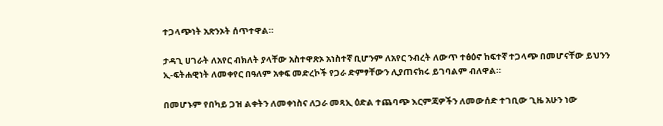ተጋላጭነት አጽንኦት ሰጥተዋል።

ታዳጊ ሀገራት ለአየር ብክለት ያላቸው አስተዋጽኦ አነስተኛ ቢሆንም ለአየር ንብረት ለውጥ ተፅዕኖ ከፍተኛ ተጋላጭ በመሆናቸው ይህንን ኢ-ፍትሐዊነት ለመቀየር በዓለም አቀፍ መድረኮች የጋራ ድምፃቸውን ሊያጠናክሩ ይገባልም ብለዋል።

በመሆኑም የበካይ ጋዝ ልቀትን ለመቀነስና ለጋራ መጻኢ ዕድል ተጨባጭ እርምጃዎችን ለመውሰድ ተገቢው ጊዜ አሁን ነው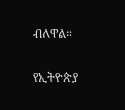ብለዋል።

የኢትዮጵያ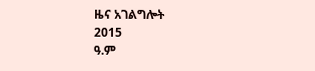ዜና አገልግሎት
2015
ዓ.ም